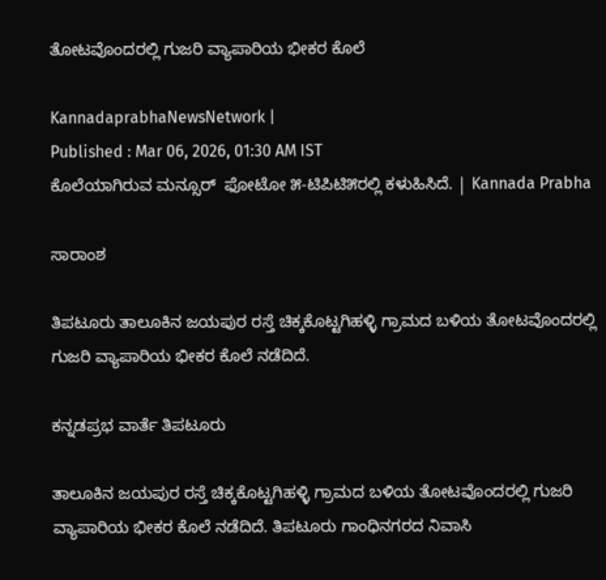ತೋಟವೊಂದರಲ್ಲಿ ಗುಜರಿ ವ್ಯಾಪಾರಿಯ ಭೀಕರ ಕೊಲೆ

KannadaprabhaNewsNetwork |
Published : Mar 06, 2026, 01:30 AM IST
ಕೊಲೆಯಾಗಿರುವ ಮನ್ಸೂರ್  ಫೋಟೋ ೫-ಟಿಪಿಟಿ೫ರಲ್ಲಿ ಕಳುಹಿಸಿದೆ. | Kannada Prabha

ಸಾರಾಂಶ

ತಿಪಟೂರು ತಾಲೂಕಿನ ಜಯಪುರ ರಸ್ತೆ ಚಿಕ್ಕಕೊಟ್ಟಗಿಹಳ್ಳಿ ಗ್ರಾಮದ ಬಳಿಯ ತೋಟವೊಂದರಲ್ಲಿ ಗುಜರಿ ವ್ಯಾಪಾರಿಯ ಭೀಕರ ಕೊಲೆ ನಡೆದಿದೆ.

ಕನ್ನಡಪ್ರಭ ವಾರ್ತೆ ತಿಪಟೂರು

ತಾಲೂಕಿನ ಜಯಪುರ ರಸ್ತೆ ಚಿಕ್ಕಕೊಟ್ಟಗಿಹಳ್ಳಿ ಗ್ರಾಮದ ಬಳಿಯ ತೋಟವೊಂದರಲ್ಲಿ ಗುಜರಿ ವ್ಯಾಪಾರಿಯ ಭೀಕರ ಕೊಲೆ ನಡೆದಿದೆ. ತಿಪಟೂರು ಗಾಂಧಿನಗರದ ನಿವಾಸಿ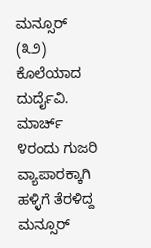ಮನ್ಸೂರ್ (೩೨) ಕೊಲೆಯಾದ ದುರ್ದೈವಿ. ಮಾರ್ಚ್ ೪ರಂದು ಗುಜರಿ ವ್ಯಾಪಾರಕ್ಕಾಗಿ ಹಳ್ಳಿಗೆ ತೆರಳಿದ್ದ ಮನ್ಸೂರ್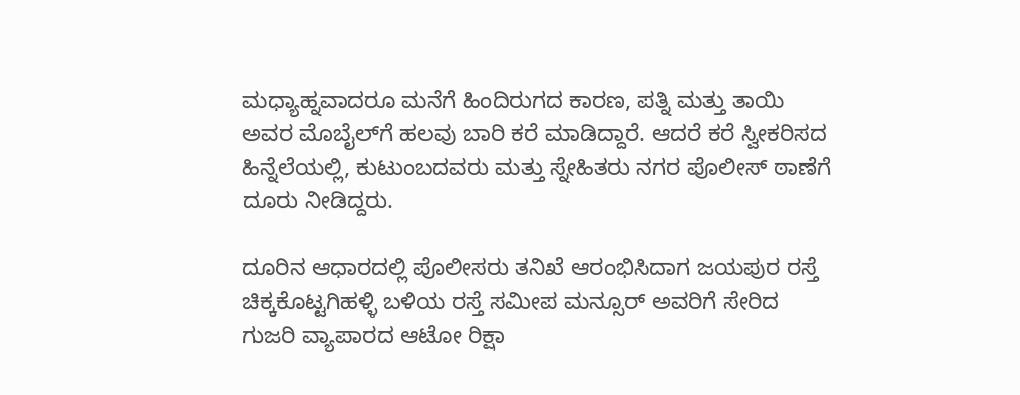ಮಧ್ಯಾಹ್ನವಾದರೂ ಮನೆಗೆ ಹಿಂದಿರುಗದ ಕಾರಣ, ಪತ್ನಿ ಮತ್ತು ತಾಯಿ ಅವರ ಮೊಬೈಲ್‌ಗೆ ಹಲವು ಬಾರಿ ಕರೆ ಮಾಡಿದ್ದಾರೆ. ಆದರೆ ಕರೆ ಸ್ವೀಕರಿಸದ ಹಿನ್ನೆಲೆಯಲ್ಲಿ, ಕುಟುಂಬದವರು ಮತ್ತು ಸ್ನೇಹಿತರು ನಗರ ಪೊಲೀಸ್ ಠಾಣೆಗೆ ದೂರು ನೀಡಿದ್ದರು.

ದೂರಿನ ಆಧಾರದಲ್ಲಿ ಪೊಲೀಸರು ತನಿಖೆ ಆರಂಭಿಸಿದಾಗ ಜಯಪುರ ರಸ್ತೆ ಚಿಕ್ಕಕೊಟ್ಟಗಿಹಳ್ಳಿ ಬಳಿಯ ರಸ್ತೆ ಸಮೀಪ ಮನ್ಸೂರ್ ಅವರಿಗೆ ಸೇರಿದ ಗುಜರಿ ವ್ಯಾಪಾರದ ಆಟೋ ರಿಕ್ಷಾ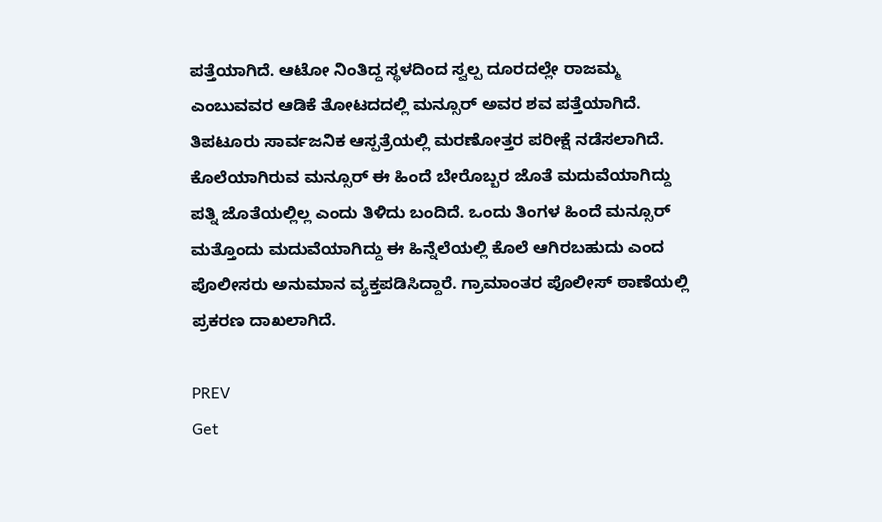ಪತ್ತೆಯಾಗಿದೆ. ಆಟೋ ನಿಂತಿದ್ದ ಸ್ಥಳದಿಂದ ಸ್ವಲ್ಪ ದೂರದಲ್ಲೇ ರಾಜಮ್ಮ ಎಂಬುವವರ ಆಡಿಕೆ ತೋಟದದಲ್ಲಿ ಮನ್ಸೂರ್ ಅವರ ಶವ ಪತ್ತೆಯಾಗಿದೆ. ತಿಪಟೂರು ಸಾರ್ವಜನಿಕ ಆಸ್ಪತ್ರೆಯಲ್ಲಿ ಮರಣೋತ್ತರ ಪರೀಕ್ಷೆ ನಡೆಸಲಾಗಿದೆ. ಕೊಲೆಯಾಗಿರುವ ಮನ್ಸೂರ್ ಈ ಹಿಂದೆ ಬೇರೊಬ್ಬರ ಜೊತೆ ಮದುವೆಯಾಗಿದ್ದು ಪತ್ನಿ ಜೊತೆಯಲ್ಲಿಲ್ಲ ಎಂದು ತಿಳಿದು ಬಂದಿದೆ. ಒಂದು ತಿಂಗಳ ಹಿಂದೆ ಮನ್ಸೂರ್ ಮತ್ತೊಂದು ಮದುವೆಯಾಗಿದ್ದು ಈ ಹಿನ್ನೆಲೆಯಲ್ಲಿ ಕೊಲೆ ಆಗಿರಬಹುದು ಎಂದ ಪೊಲೀಸರು ಅನುಮಾನ ವ್ಯಕ್ತಪಡಿಸಿದ್ದಾರೆ. ಗ್ರಾಮಾಂತರ ಪೊಲೀಸ್ ಠಾಣೆಯಲ್ಲಿ ಪ್ರಕರಣ ದಾಖಲಾಗಿದೆ.

PREV
Get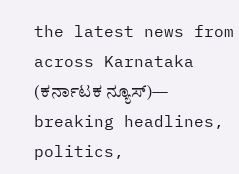the latest news from across Karnataka (ಕರ್ನಾಟಕ ನ್ಯೂಸ್)— breaking headlines, politics,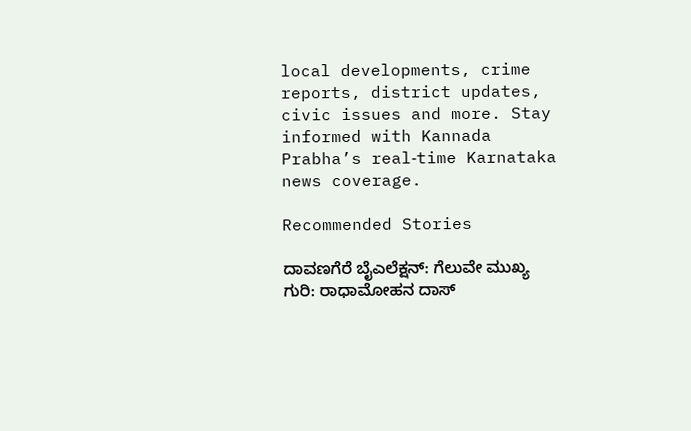local developments, crime reports, district updates, civic issues and more. Stay informed with Kannada Prabha’s real‑time Karnataka news coverage.

Recommended Stories

ದಾವಣಗೆರೆ ಬೈಎಲೆಕ್ಷನ್‌: ಗೆಲುವೇ ಮುಖ್ಯ ಗುರಿ: ರಾಧಾಮೋಹನ ದಾಸ್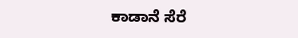ಕಾಡಾನೆ ಸೆರೆ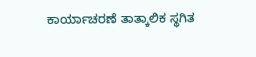ಕಾರ್ಯಾಚರಣೆ ತಾತ್ಕಾಲಿಕ ಸ್ಥಗಿತ